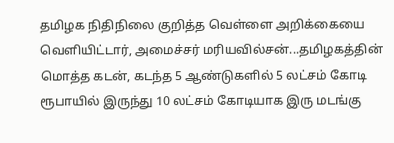தமிழக நிதிநிலை குறித்த வெள்ளை அறிக்கையை வெளியிட்டார், அமைச்சர் மரியவில்சன்...தமிழகத்தின் மொத்த கடன், கடந்த 5 ஆண்டுகளில் 5 லட்சம் கோடி ரூபாயில் இருந்து 10 லட்சம் கோடியாக இரு மடங்கு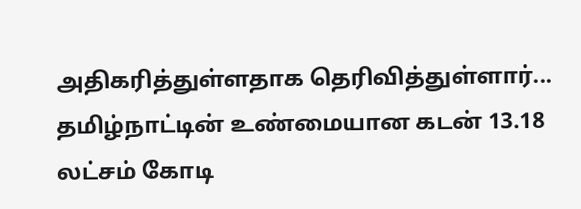அதிகரித்துள்ளதாக தெரிவித்துள்ளார்...
தமிழ்நாட்டின் உண்மையான கடன் 13.18 லட்சம் கோடி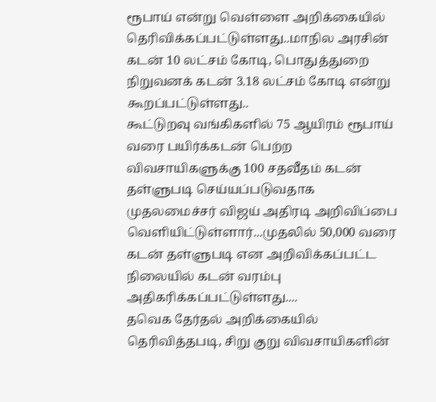ரூபாய் என்று வெள்ளை அறிக்கையில் தெரிவிக்கப்பட்டுள்ளது..மாநில அரசின் கடன் 10 லட்சம் கோடி, பொதுத்துறை நிறுவனக் கடன் 3.18 லட்சம் கோடி என்று கூறப்பட்டுள்ளது..
கூட்டுறவு வங்கிகளில் 75 ஆயிரம் ரூபாய் வரை பயிர்க்கடன் பெற்ற விவசாயிகளுக்கு 100 சதவீதம் கடன் தள்ளுபடி செய்யப்படுவதாக முதலமைச்சர் விஜய் அதிரடி அறிவிப்பை வெளியிட்டுள்ளார்...முதலில் 50,000 வரை கடன் தள்ளுபடி என அறிவிக்கப்பட்ட நிலையில் கடன் வரம்பு அதிகரிக்கப்பட்டுள்ளது....
தவெக தேர்தல் அறிக்கையில் தெரிவித்தபடி, சிறு குறு விவசாயிகளின்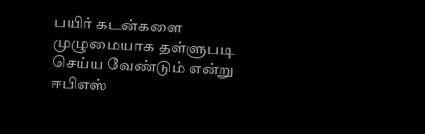பயிர் கடன்களை முழுமையாக தள்ளுபடி செய்ய வேண்டும் என்று ஈபிஎஸ்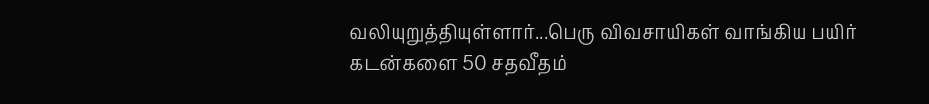வலியுறுத்தியுள்ளார்...பெரு விவசாயிகள் வாங்கிய பயிர் கடன்களை 50 சதவீதம்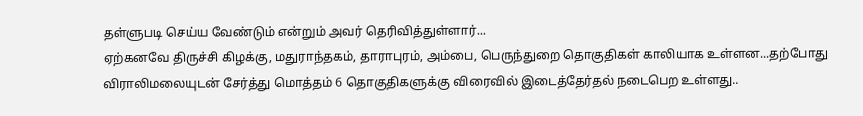தள்ளுபடி செய்ய வேண்டும் என்றும் அவர் தெரிவித்துள்ளார்...
ஏற்கனவே திருச்சி கிழக்கு, மதுராந்தகம், தாராபுரம், அம்பை, பெருந்துறை தொகுதிகள் காலியாக உள்ளன...தற்போது விராலிமலையுடன் சேர்த்து மொத்தம் 6 தொகுதிகளுக்கு விரைவில் இடைத்தேர்தல் நடைபெற உள்ளது..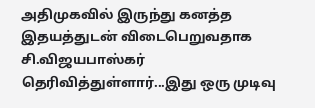அதிமுகவில் இருந்து கனத்த இதயத்துடன் விடைபெறுவதாக சி.விஜயபாஸ்கர் தெரிவித்துள்ளார்...இது ஒரு முடிவு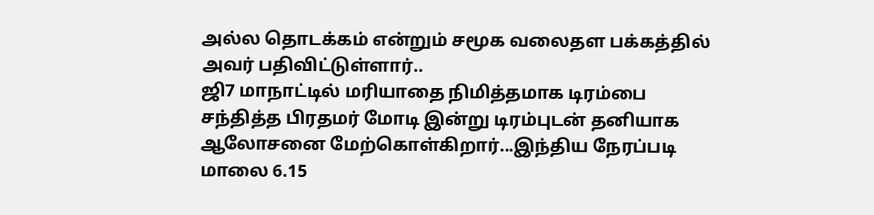அல்ல தொடக்கம் என்றும் சமூக வலைதள பக்கத்தில் அவர் பதிவிட்டுள்ளார்..
ஜி7 மாநாட்டில் மரியாதை நிமித்தமாக டிரம்பை சந்தித்த பிரதமர் மோடி இன்று டிரம்புடன் தனியாக ஆலோசனை மேற்கொள்கிறார்...இந்திய நேரப்படி மாலை 6.15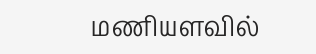மணியளவில்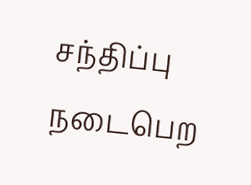சந்திப்பு நடைபெற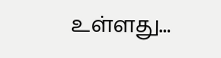உள்ளது...